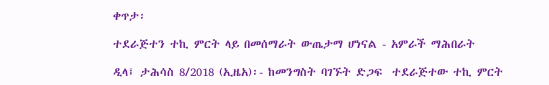ቀጥታ፡

ተደራጅተን ተኪ ምርት ላይ በመሰማራት ውጤታማ ሆነናል - አምራች ማሕበራት

ዲላ፤ ታሕሳስ 8/2018 (ኢዜአ)፡- ከመንግስት ባገኙት ድጋፍ  ተደራጅተው ተኪ ምርት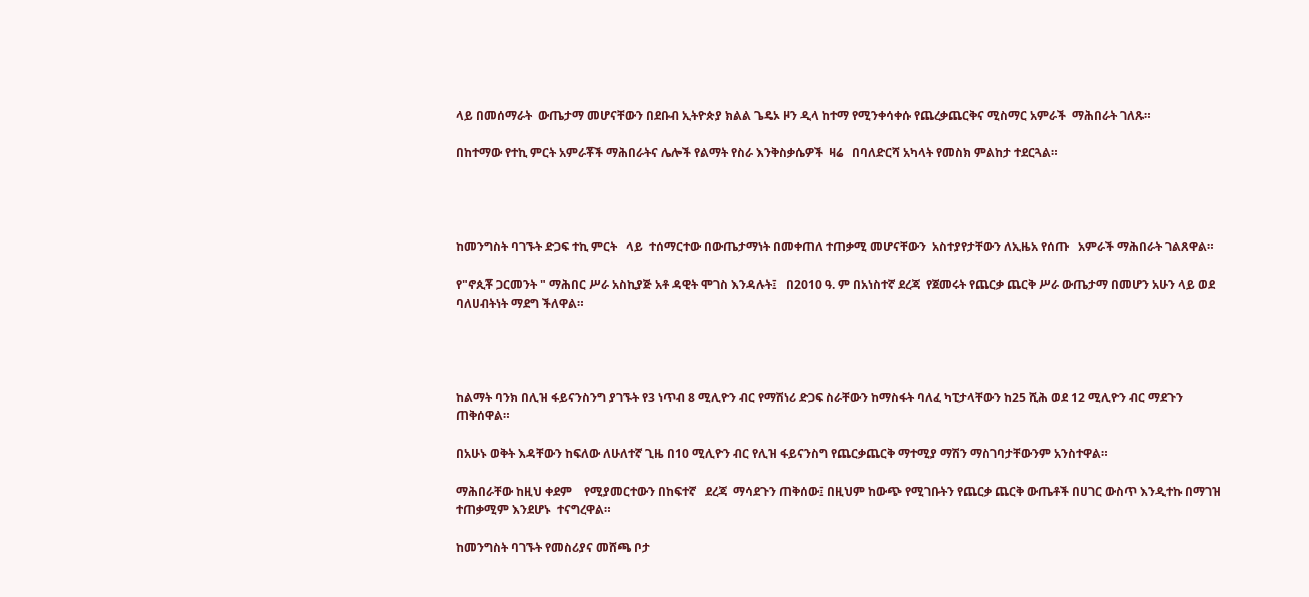ላይ በመሰማራት  ውጤታማ መሆናቸውን በደቡብ ኢትዮጵያ ክልል ጌዴኦ ዞን ዲላ ከተማ የሚንቀሳቀሱ የጨረቃጨርቅና ሚስማር አምራች  ማሕበራት ገለጹ።

በከተማው የተኪ ምርት አምራቾች ማሕበራትና ሌሎች የልማት የስራ እንቅስቃሴዎች  ዛሬ   በባለድርሻ አካላት የመስክ ምልከታ ተደርጓል።




ከመንግስት ባገኙት ድጋፍ ተኪ ምርት   ላይ  ተሰማርተው በውጤታማነት በመቀጠለ ተጠቃሚ መሆናቸውን  አስተያየታቸውን ለኢዜአ የሰጡ   አምራች ማሕበራት ገልጸዋል።

የ"ኖጲቾ ጋርመንት " ማሕበር ሥራ አስኪያጅ አቶ ዳዊት ሞገስ እንዳሉት፤   በ2010 ዓ. ም በአነስተኛ ደረጃ  የጀመሩት የጨርቃ ጨርቅ ሥራ ውጤታማ በመሆን አሁን ላይ ወደ ባለሀብትነት ማደግ ችለዋል።




ከልማት ባንክ በሊዝ ፋይናንስንግ ያገኙት የ3 ነጥብ 8 ሚሊዮን ብር የማሽነሪ ድጋፍ ስራቸውን ከማስፋት ባለፈ ካፒታላቸውን ከ25 ሺሕ ወደ 12 ሚሊዮን ብር ማደጉን ጠቅሰዋል።

በአሁኑ ወቅት እዳቸውን ከፍለው ለሁለተኛ ጊዜ በ10 ሚሊዮን ብር የሊዝ ፋይናንስግ የጨርቃጨርቅ ማተሚያ ማሽን ማስገባታቸውንም አንስተዋል።

ማሕበራቸው ከዚህ ቀደም    የሚያመርተውን በከፍተኛ   ደረጃ  ማሳደጉን ጠቅሰው፤ በዚህም ከውጭ የሚገቡትን የጨርቃ ጨርቅ ውጤቶች በሀገር ውስጥ እንዲተኩ በማገዝ   ተጠቃሚም እንደሆኑ  ተናግረዋል።

ከመንግስት ባገኙት የመስሪያና መሸጫ ቦታ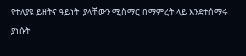የተለያዩ ይዘትና ዓይነት  ያላቸውን ሚስማር በማምረት ላይ እንደተሰማሩ  ያነሱት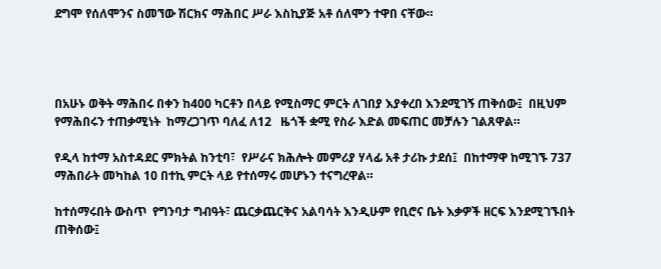ደግሞ የሰለሞንና ስመኘው ሽርክና ማሕበር ሥራ እስኪያጅ አቶ ሰለሞን ተዋበ ናቸው።




በአሁኑ ወቅት ማሕበሩ በቀን ከ400 ካርቶን በላይ የሚስማር ምርት ለገበያ እያቀረበ እንደሚገኝ ጠቅሰው፤  በዚህም የማሕበሩን ተጠቃሚነት  ከማረጋገጥ ባለፈ ለ12   ዜጎች ቋሚ የስራ እድል መፍጠር መቻሉን ገልጸዋል።

የዲላ ከተማ አስተዳደር ምክትል ከንቲባ፣  የሥራና ክሕሎት መምሪያ ሃላፊ አቶ ታሪኩ ታደሰ፤  በከተማዋ ከሚገኙ 737 ማሕበራት መካከል 10 በተኪ ምርት ላይ የተሰማሩ መሆኑን ተናግረዋል።

ከተሰማሩበት ውስጥ  የግንባታ ግብዓት፣ ጨርቃጨርቅና አልባሳት እንዲሁም የቢሮና ቤት እቃዎች ዘርፍ እንደሚገኙበት  ጠቅሰው፤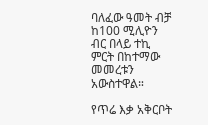ባለፈው ዓመት ብቻ ከ100 ሚሊዮን ብር በላይ ተኪ ምርት በከተማው መመረቱን አውስተዋል።

የጥሬ እቃ አቅርቦት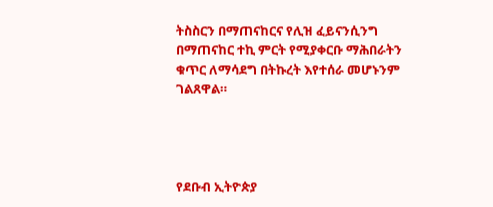ትስስርን በማጠናከርና የሊዝ ፈይናንሲንግ በማጠናከር ተኪ ምርት የሚያቀርቡ ማሕበራትን ቁጥር ለማሳደግ በትኩረት እየተሰራ መሆኑንም ገልጸዋል።




የደቡብ ኢትዮጵያ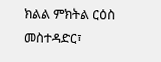ክልል ምክትል ርዕስ መስተዳድር፣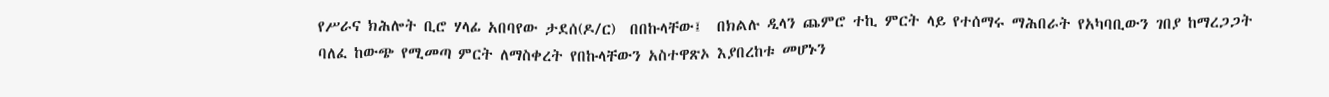የሥራና ክሕሎት ቢሮ ሃላፊ አበባየው ታደሰ(ዶ/ር)  በበኩላቸው፤  በክልሉ ዲላን ጨምሮ ተኪ ምርት ላይ የተሰማሩ ማሕበራት የአካባቢውን ገበያ ከማረጋጋት ባለፈ ከውጭ የሚመጣ ምርት ለማስቀረት የበኩላቸውን አስተዋጽኦ እያበረከቱ መሆኑን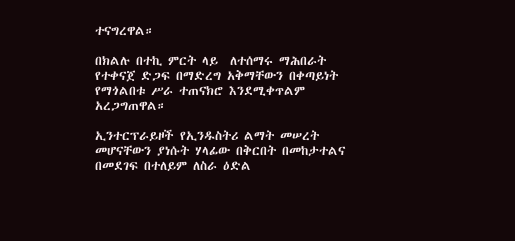ተናግረዋል።

በክልሉ በተኪ ምርት ላይ  ለተሰማሩ ማሕበራት የተቀናጀ ድጋፍ በማድረግ አቅማቸውን በቀጣይነት የማጎልበቱ ሥራ ተጠናክሮ እንደሚቀጥልም አረጋግጠዋል።

ኢንተርፕራይዞች የኢንዱስትሪ ልማት መሠረት መሆናቸውን ያነሱት ሃላፊው በቅርበት በመከታተልና በመደገፍ በተለይም ለስራ ዕድል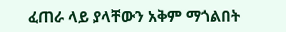ፈጠራ ላይ ያላቸውን አቅም ማጎልበት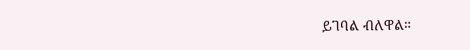ይገባል ብለዋል።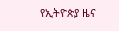የኢትዮጵያ ዜና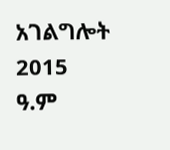አገልግሎት
2015
ዓ.ም